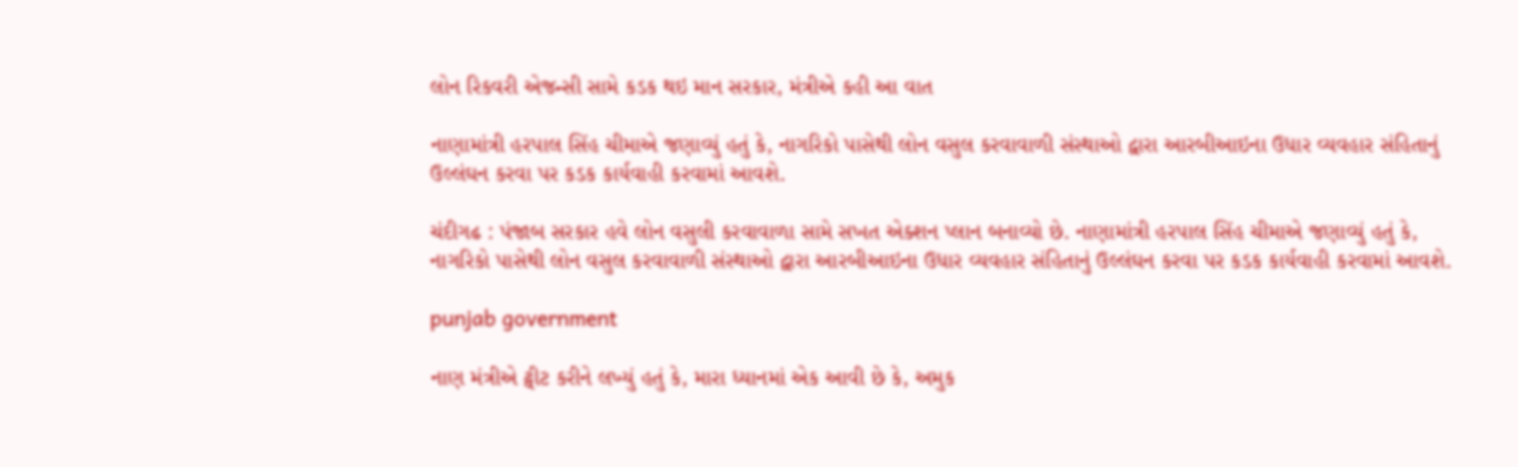લોન રિકવરી એજન્સી સામે કડક થઇ માન સરકાર, મંત્રીએ કહી આ વાત

નાણામાંત્રી હરપાલ સિંહ ચીમાએ જણાવ્યું હતું કે, નાગરિકો પાસેથી લોન વસુલ કરવાવાળી સંસ્થાઓ દ્વારા આરબીઆઇના ઉધાર વ્યવહાર સંહિતાનું ઉલ્લંઘન કરવા પર કડક કાર્યવાહી કરવામાં આવશે.

ચંદીગઢ : પંજાબ સરકાર હવે લોન વસુલી કરવાવાળા સામે સખત એક્શન પ્લાન બનાવ્યો છે. નાણામાંત્રી હરપાલ સિંહ ચીમાએ જણાવ્યું હતું કે, નાગરિકો પાસેથી લોન વસુલ કરવાવાળી સંસ્થાઓ દ્વારા આરબીઆઇના ઉધાર વ્યવહાર સંહિતાનું ઉલ્લંઘન કરવા પર કડક કાર્યવાહી કરવામાં આવશે.

punjab government

નાણ મંત્રીએ ટ્વીટ કરીને લખ્યું હતું કે, મારા ધ્યાનમાં એક આવી છે કે, અમુક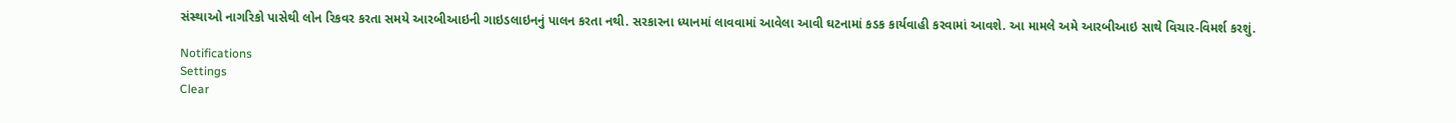સંસ્થાઓ નાગરિકો પાસેથી લોન રિકવર કરતા સમયે આરબીઆઇની ગાઇડલાઇનનું પાલન કરતા નથી. સરકારના ધ્યાનમાં લાવવામાં આવેલા આવી ઘટનામાં કડક કાર્યવાહી કરવામાં આવશે. આ મામલે અમે આરબીઆઇ સાથે વિચાર-વિમર્શ કરશું.

Notifications
Settings
Clear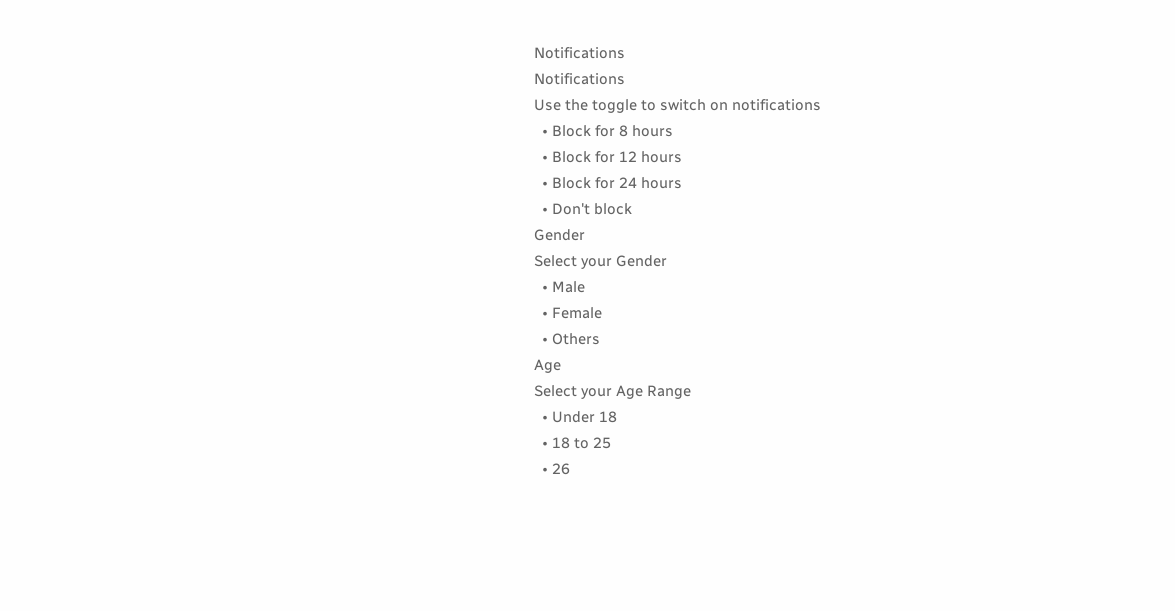Notifications
Notifications
Use the toggle to switch on notifications
  • Block for 8 hours
  • Block for 12 hours
  • Block for 24 hours
  • Don't block
Gender
Select your Gender
  • Male
  • Female
  • Others
Age
Select your Age Range
  • Under 18
  • 18 to 25
  • 26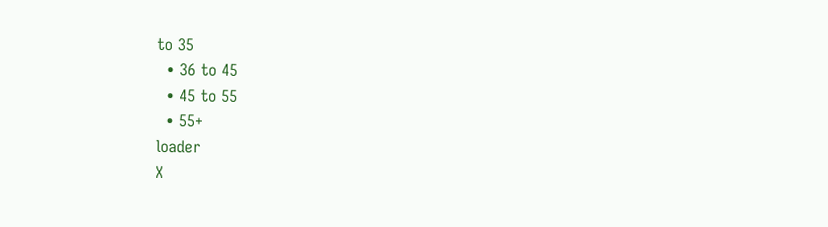to 35
  • 36 to 45
  • 45 to 55
  • 55+
loader
X